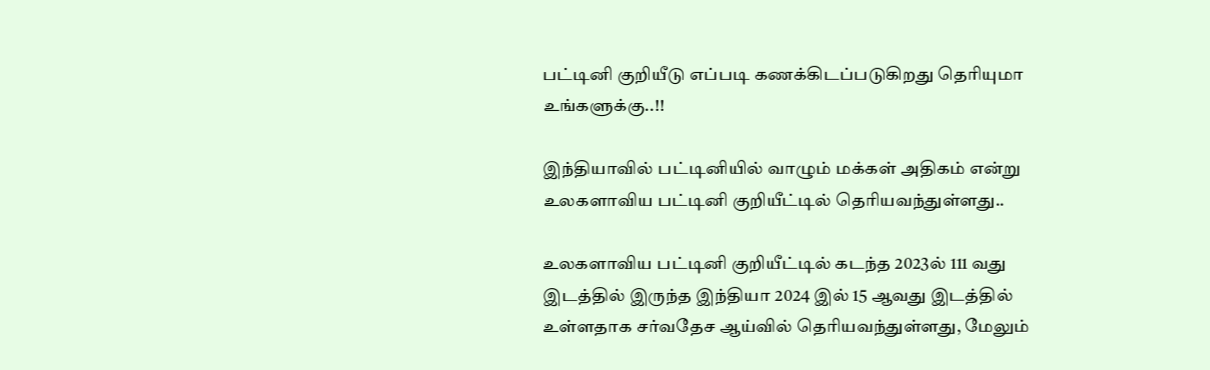பட்டினி குறியீடு எப்படி கணக்கிடப்படுகிறது தெரியுமா உங்களுக்கு..!!

இந்தியாவில் பட்டினியில் வாழும் மக்கள் அதிகம் என்று உலகளாவிய பட்டினி குறியீட்டில் தெரியவந்துள்ளது..

உலகளாவிய பட்டினி குறியீட்டில் கடந்த 2023ல் 111 வது இடத்தில் இருந்த இந்தியா 2024 இல் 15 ஆவது இடத்தில் உள்ளதாக சர்வதேச ஆய்வில் தெரியவந்துள்ளது, மேலும்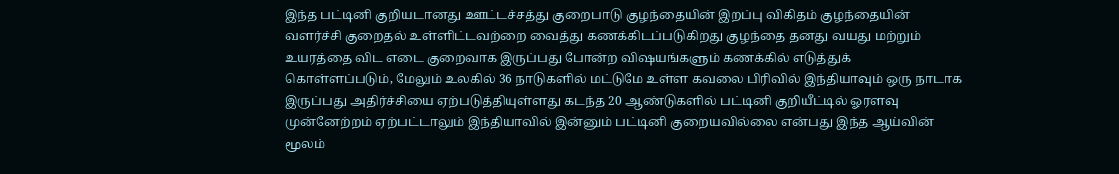இந்த பட்டினி குறியடானது ஊட்டச்சத்து குறைபாடு குழந்தையின் இறப்பு விகிதம் குழந்தையின் வளர்ச்சி குறைதல் உள்ளிட்டவற்றை வைத்து கணக்கிடப்படுகிறது குழந்தை தனது வயது மற்றும் உயரத்தை விட எடை குறைவாக இருப்பது போன்ற விஷயங்களும் கணக்கில் எடுத்துக் கொள்ளப்படும், மேலும் உலகில் 36 நாடுகளில் மட்டுமே உள்ள கவலை பிரிவில் இந்தியாவும் ஒரு நாடாக இருப்பது அதிர்ச்சியை ஏற்படுத்தியுள்ளது கடந்த 20 ஆண்டுகளில் பட்டினி குறியீட்டில் ஓரளவு முன்னேற்றம் ஏற்பட்டாலும் இந்தியாவில் இன்னும் பட்டினி குறையவில்லை என்பது இந்த ஆய்வின் மூலம்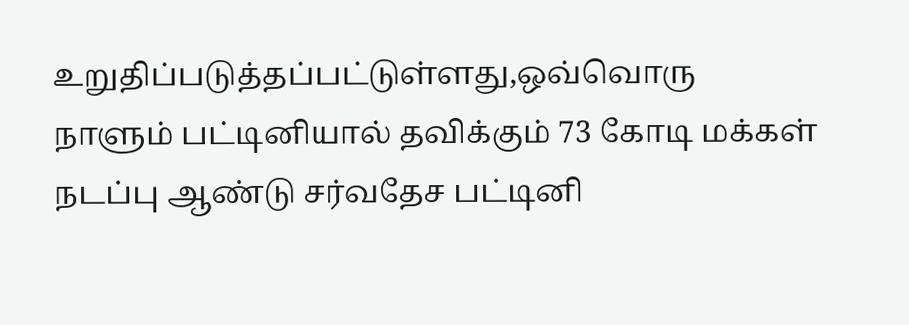உறுதிப்படுத்தப்பட்டுள்ளது,ஒவ்வொரு நாளும் பட்டினியால் தவிக்கும் 73 கோடி மக்கள் நடப்பு ஆண்டு சர்வதேச பட்டினி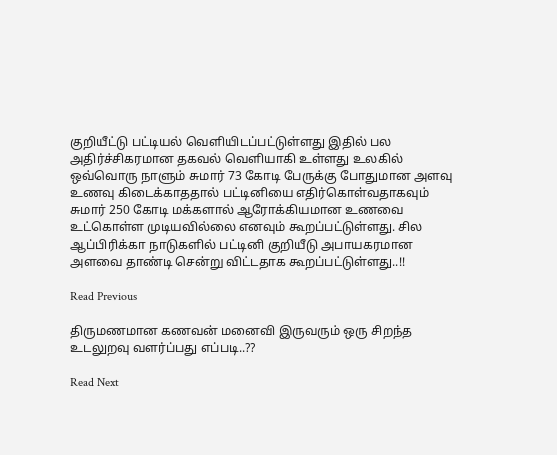குறியீட்டு பட்டியல் வெளியிடப்பட்டுள்ளது இதில் பல அதிர்ச்சிகரமான தகவல் வெளியாகி உள்ளது உலகில் ஒவ்வொரு நாளும் சுமார் 73 கோடி பேருக்கு போதுமான அளவு உணவு கிடைக்காததால் பட்டினியை எதிர்கொள்வதாகவும் சுமார் 250 கோடி மக்களால் ஆரோக்கியமான உணவை உட்கொள்ள முடியவில்லை எனவும் கூறப்பட்டுள்ளது. சில ஆப்பிரிக்கா நாடுகளில் பட்டினி குறியீடு அபாயகரமான அளவை தாண்டி சென்று விட்டதாக கூறப்பட்டுள்ளது..!!

Read Previous

திருமணமான கணவன் மனைவி இருவரும் ஒரு சிறந்த உடலுறவு வளர்ப்பது எப்படி..??

Read Next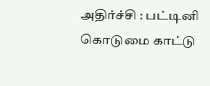அதிர்ச்சி : பட்டினி கொடுமை காட்டு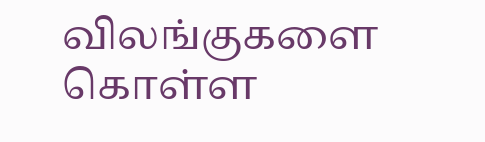விலங்குகளை கொள்ள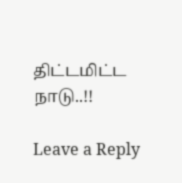திட்டமிட்ட நாடு..!!

Leave a Reply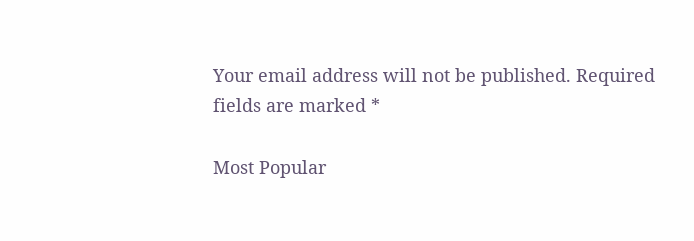Your email address will not be published. Required fields are marked *

Most Popular